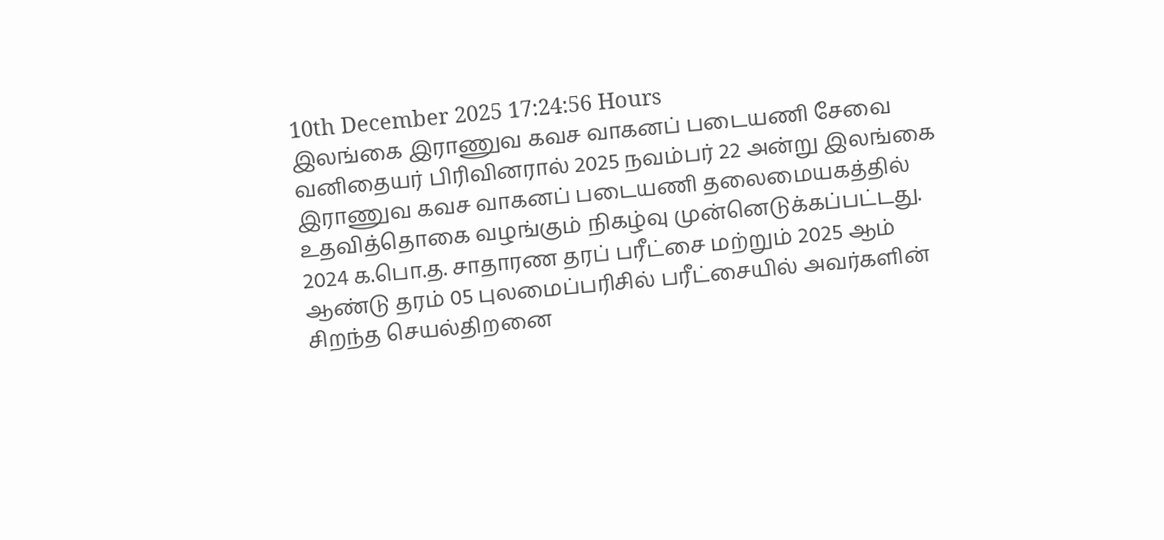10th December 2025 17:24:56 Hours
இலங்கை இராணுவ கவச வாகனப் படையணி சேவை வனிதையர் பிரிவினரால் 2025 நவம்பர் 22 அன்று இலங்கை இராணுவ கவச வாகனப் படையணி தலைமையகத்தில் உதவித்தொகை வழங்கும் நிகழ்வு முன்னெடுக்கப்பட்டது.
2024 க.பொ.த. சாதாரண தரப் பரீட்சை மற்றும் 2025 ஆம் ஆண்டு தரம் 05 புலமைப்பரிசில் பரீட்சையில் அவர்களின் சிறந்த செயல்திறனை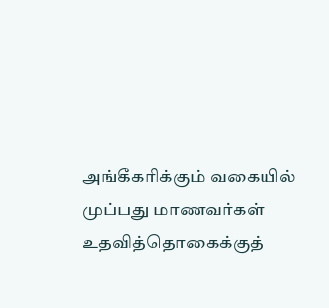அங்கீகரிக்கும் வகையில் முப்பது மாணவர்கள் உதவித்தொகைக்குத்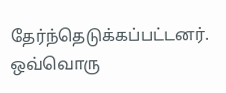தேர்ந்தெடுக்கப்பட்டனர். ஒவ்வொரு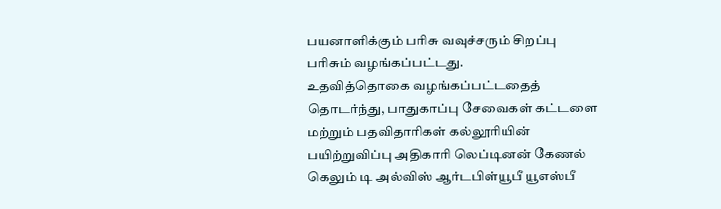பயனாளிக்கும் பரிசு வவுச்சரும் சிறப்பு பரிசும் வழங்கப்பட்டது.
உதவித்தொகை வழங்கப்பட்டதைத் தொடர்ந்து, பாதுகாப்பு சேவைகள் கட்டளை மற்றும் பதவிதாரிகள் கல்லூரியின் பயிற்றுவிப்பு அதிகாரி லெப்டினன் கேணல் கெலும் டி அல்விஸ் ஆர்டபிள்யூபீ யூஎஸ்பீ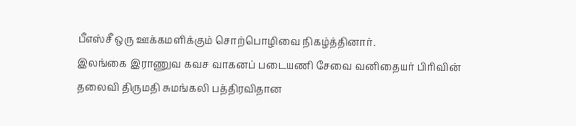பீஎஸ்சீ ஒரு ஊக்கமளிக்கும் சொற்பொழிவை நிகழ்த்தினார்.
இலங்கை இராணுவ கவச வாகனப் படையணி சேவை வனிதையர் பிரிவின் தலைவி திருமதி சுமங்கலி பத்திரவிதான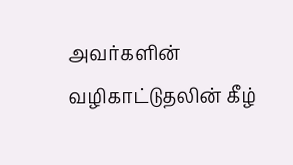அவர்களின் வழிகாட்டுதலின் கீழ்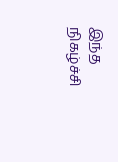இந்த நிகழ்ச்சி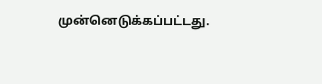முன்னெடுக்கப்பட்டது.